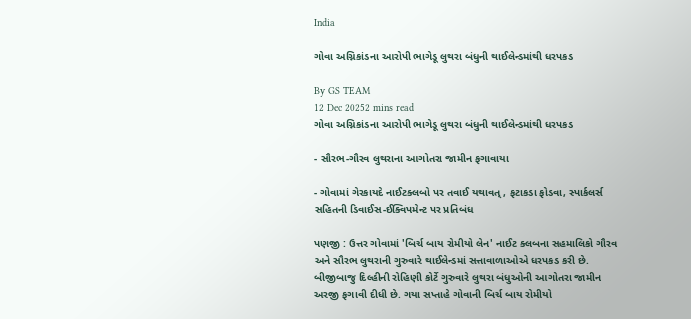India

ગોવા અગ્નિકાંડના આરોપી ભાગેડૂ લુથરા બંધુની થાઈલેન્ડમાંથી ધરપકડ

By GS TEAM
12 Dec 20252 mins read
ગોવા અગ્નિકાંડના આરોપી ભાગેડૂ લુથરા બંધુની થાઈલેન્ડમાંથી ધરપકડ

- સૌરભ-ગૌરવ લુથરાના આગોતરા જામીન ફગાવાયા

- ગોવામાં ગેરકાયદે નાઈટક્લબો પર તવાઈ યથાવત્, ફટાકડા ફોડવા, સ્પાર્કલર્સ સહિતની ડિવાઈસ-ઈક્વિપમેન્ટ પર પ્રતિબંધ

પણજી : ઉત્તર ગોવામાં 'બિર્ચ બાય રોમીયો લેન' નાઈટ ક્લબના સહમાલિકો ગૌરવ અને સૌરભ લુથરાની ગુરુવારે થાઈલેન્ડમાં સત્તાવાળાઓએ ધરપકડ કરી છે. બીજીબાજુ દિલ્હીની રોહિણી કોર્ટે ગુરુવારે લુથરા બંધુઓની આગોતરા જામીન અરજી ફગાવી દીધી છે. ગયા સપ્તાહે ગોવાની બિર્ચ બાય રોમીયો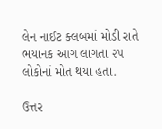લેન નાઈટ ક્લબમાં મોડી રાતે ભયાનક આગ લાગતા ૨૫ લોકોનાં મોત થયા હતા.

ઉત્તર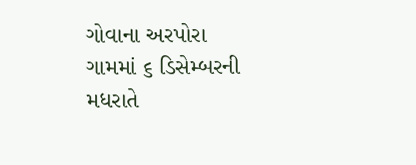ગોવાના અરપોરા ગામમાં ૬ ડિસેમ્બરની મધરાતે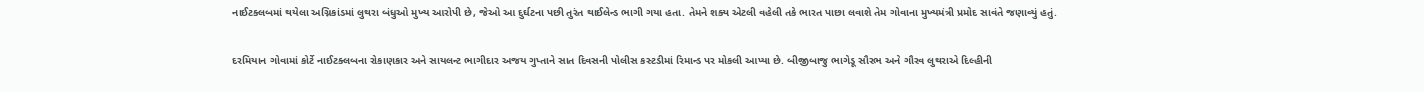નાઈટક્લબમાં થયેલા અગ્નિકાંડમાં લુથરા બંધુઓ મુખ્ય આરોપી છે, જેઓ આ દુર્ઘટના પછી તુરંત થાઈલેન્ડ ભાગી ગયા હતા. તેમને શક્ય એટલી વહેલી તકે ભારત પાછા લવાશે તેમ ગોવાના મુખ્યમંત્રી પ્રમોદ સાવંતે જણાવ્યું હતું.

દરમિયાન ગોવામાં કોર્ટે નાઈટક્લબના રોકાણકાર અને સાયલન્ટ ભાગીદાર અજય ગુપ્તાને સાત દિવસની પોલીસ કસ્ટડીમાં રિમાન્ડ પર મોકલી આપ્યા છે. બીજીબાજુ ભાગેડૂ સૌરભ અને ગૌરવ લુથરાએ દિલ્હીની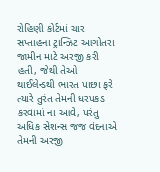રોહિણી કોર્ટમાં ચાર સપ્તાહના ટ્રાન્ઝિટ આગોતરા જામીન માટે અરજી કરી હતી, જેથી તેઓ થાઈલેન્ડથી ભારત પાછા ફરે ત્યારે તુરંત તેમની ધરપકડ કરવામાં ના આવે, પરંતુ અધિક સેશન્સ જજ વંદનાએ તેમની અરજી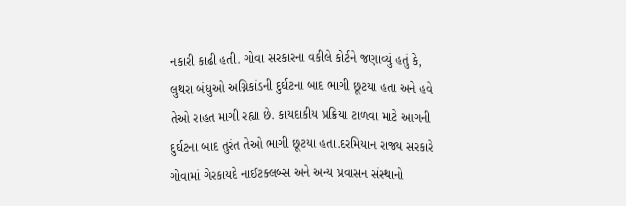નકારી કાઢી હતી. ગોવા સરકારના વકીલે કોર્ટને જણાવ્યું હતું કે, લુથરા બંધુઓ અગ્નિકાંડની દુર્ઘટના બાદ ભાગી છૂટયા હતા અને હવે તેઓ રાહત માગી રહ્યા છે. કાયદાકીય પ્રક્રિયા ટાળવા માટે આગની દુર્ઘટના બાદ તુરંત તેઓ ભાગી છૂટયા હતા.દરમિયાન રાજ્ય સરકારે ગોવામાં ગેરકાયદે નાઈટક્લબ્સ અને અન્ય પ્રવાસન સંસ્થાનો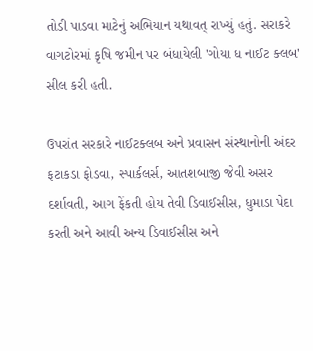તોડી પાડવા માટેનું અભિયાન યથાવત્ રાખ્યું હતું. સરાકરે વાગટોરમાં કૃષિ જમીન પર બંધાયેલી 'ગોયા ધ નાઈટ ક્લબ' સીલ કરી હતી.

ઉપરાંત સરકારે નાઈટક્લબ અને પ્રવાસન સંસ્થાનોની અંદર ફટાકડા ફોડવા, સ્પાર્કલર્સ, આતશબાજી જેવી અસર દર્શાવતી, આગ ફેંકતી હોય તેવી ડિવાઈસીસ, ધુમાડા પેદા કરતી અને આવી અન્ય ડિવાઈસીસ અને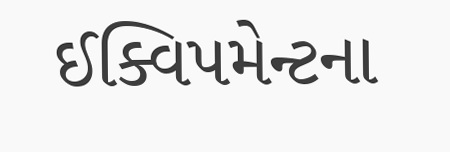ઈક્વિપમેન્ટના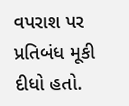વપરાશ પર પ્રતિબંધ મૂકી દીધો હતો.